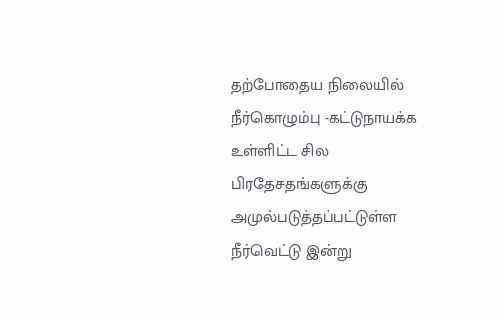தற்போதைய நிலையில் நீர்கொழும்பு -கட்டுநாயக்க உள்ளிட்ட சில பிரதேசதங்களுக்கு அமுல்படுத்தப்பட்டுள்ள நீர்வெட்டு இன்று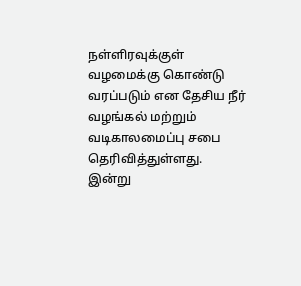நள்ளிரவுக்குள் வழமைக்கு கொண்டு வரப்படும் என தேசிய நீர் வழங்கல் மற்றும் வடிகாலமைப்பு சபை தெரிவித்துள்ளது.
இன்று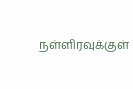நள்ளிரவுக்குள்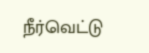நீர்வெட்டு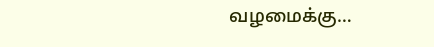வழமைக்கு…